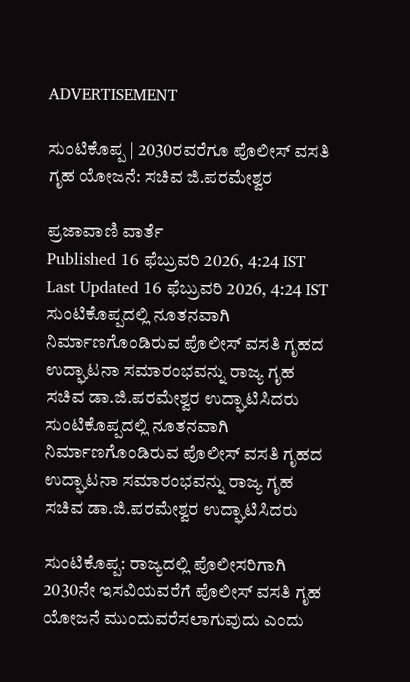ADVERTISEMENT

ಸುಂಟಿಕೊಪ್ಪ | 2030ರವರೆಗೂ ಪೊಲೀಸ್ ವಸತಿ ಗೃಹ ಯೋಜನೆ: ಸಚಿವ ಜಿ.ಪ‍ರಮೇಶ್ವರ

ಪ್ರಜಾವಾಣಿ ವಾರ್ತೆ
Published 16 ಫೆಬ್ರುವರಿ 2026, 4:24 IST
Last Updated 16 ಫೆಬ್ರುವರಿ 2026, 4:24 IST
ಸುಂಟಿಕೊಪ್ಪದಲ್ಲಿ ನೂತನವಾಗಿ ನಿರ್ಮಾಣಗೊಂಡಿರುವ ಪೊಲೀಸ್ ವಸತಿ ಗೃಹದ ಉದ್ಘಾಟನಾ ಸಮಾರಂಭವನ್ನು ರಾಜ್ಯ ಗೃಹ ಸಚಿವ ಡಾ‌‌.ಜಿ.ಪರಮೇಶ್ವರ ಉದ್ಘಾಟಿಸಿದರು
ಸುಂಟಿಕೊಪ್ಪದಲ್ಲಿ ನೂತನವಾಗಿ ನಿರ್ಮಾಣಗೊಂಡಿರುವ ಪೊಲೀಸ್ ವಸತಿ ಗೃಹದ ಉದ್ಘಾಟನಾ ಸಮಾರಂಭವನ್ನು ರಾಜ್ಯ ಗೃಹ ಸಚಿವ ಡಾ‌‌.ಜಿ.ಪರಮೇಶ್ವರ ಉದ್ಘಾಟಿಸಿದರು

ಸುಂಟಿಕೊಪ್ಪ: ರಾಜ್ಯದಲ್ಲಿ ಪೊಲೀಸರಿಗಾಗಿ 2030ನೇ ಇಸವಿಯವರೆಗೆ ಪೊಲೀಸ್ ವಸತಿ ಗೃಹ ಯೋಜನೆ ಮುಂದುವರೆಸಲಾಗುವುದು ಎಂದು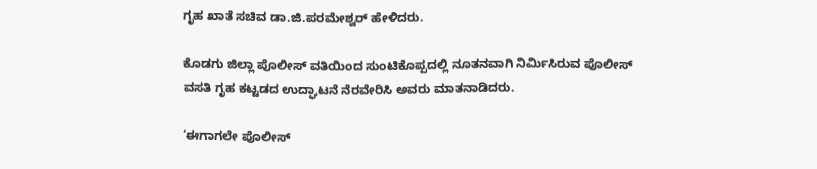ಗೃಹ ಖಾತೆ ಸಚಿವ ಡಾ.ಜಿ.ಪರಮೇಶ್ವರ್ ಹೇಳಿದರು.

ಕೊಡಗು ಜಿಲ್ಲಾ ಪೊಲೀಸ್ ವತಿಯಿಂದ ಸುಂಟಿಕೊಪ್ಪದಲ್ಲಿ ನೂತನವಾಗಿ ನಿರ್ಮಿಸಿರುವ ಪೊಲೀಸ್ ವಸತಿ ಗೃಹ ಕಟ್ಟಡದ ಉದ್ಘಾಟನೆ ನೆರವೇರಿಸಿ ಅವರು ಮಾತನಾಡಿದರು.

‘ಈಗಾಗಲೇ ಪೊಲೀಸ್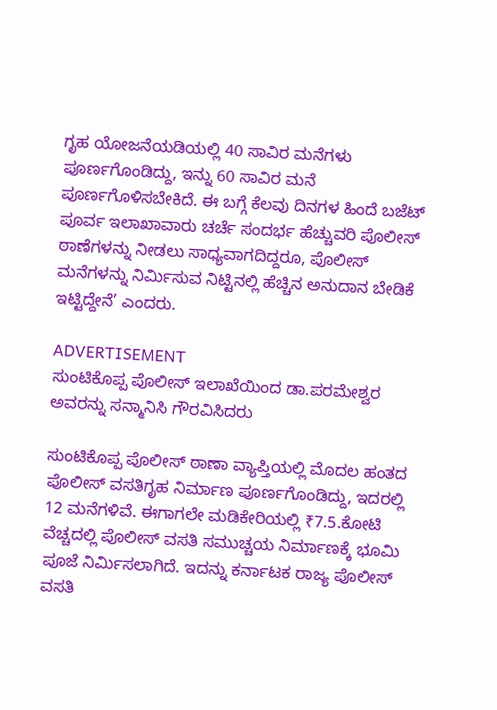ಗೃಹ ಯೋಜನೆಯಡಿಯಲ್ಲಿ 40 ಸಾವಿರ ಮನೆಗಳು ಪೂರ್ಣಗೊಂಡಿದ್ದು, ಇನ್ನು 60 ಸಾವಿರ ಮನೆ ಪೂರ್ಣಗೊಳಿಸಬೇಕಿದೆ. ಈ ಬಗ್ಗೆ ಕೆಲವು ದಿನಗಳ ಹಿಂದೆ ಬಜೆಟ್ ಪೂರ್ವ ಇಲಾಖಾವಾರು ಚರ್ಚೆ ಸಂದರ್ಭ ಹೆಚ್ಚುವರಿ ಪೊಲೀಸ್ ಠಾಣೆಗಳನ್ನು ನೀಡಲು ಸಾಧ್ಯವಾಗದಿದ್ದರೂ, ಪೊಲೀಸ್ ಮನೆಗಳನ್ನು ನಿರ್ಮಿಸುವ ನಿಟ್ಟಿನಲ್ಲಿ ಹೆಚ್ಚಿನ ಅನುದಾನ ಬೇಡಿಕೆ ಇಟ್ಟಿದ್ದೇನೆ’ ಎಂದರು.

ADVERTISEMENT
ಸುಂಟಿಕೊಪ್ಪ ಪೊಲೀಸ್ ಇಲಾಖೆಯಿಂದ ಡಾ.ಪರಮೇಶ್ವರ ಅವರನ್ನು ಸನ್ಮಾನಿಸಿ ಗೌರವಿಸಿದರು

ಸುಂಟಿಕೊಪ್ಪ ಪೊಲೀಸ್‌ ಠಾಣಾ ವ್ಯಾಪ್ತಿಯಲ್ಲಿ ಮೊದಲ ಹಂತದ ಪೊಲೀಸ್ ವಸತಿಗೃಹ ನಿರ್ಮಾಣ ಪೂರ್ಣಗೊಂಡಿದ್ದು, ಇದರಲ್ಲಿ 12 ಮನೆಗಳಿವೆ. ಈಗಾಗಲೇ ಮಡಿಕೇರಿಯಲ್ಲಿ ₹7.5.ಕೋಟಿ ವೆಚ್ಚದಲ್ಲಿ ಪೊಲೀಸ್ ವಸತಿ ಸಮುಚ್ಚಯ ನಿರ್ಮಾಣಕ್ಕೆ ಭೂಮಿ ಪೂಜೆ ನಿರ್ಮಿಸಲಾಗಿದೆ. ಇದನ್ನು ಕರ್ನಾಟಕ ರಾಜ್ಯ ಪೊಲೀಸ್ ವಸತಿ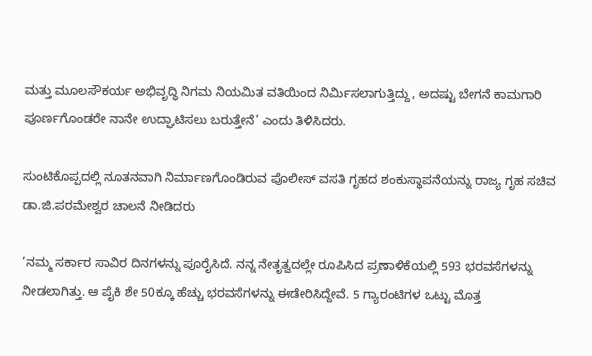ಮತ್ತು ಮೂಲಸೌಕರ್ಯ ಅಭಿವೃದ್ಧಿ ನಿಗಮ ನಿಯಮಿತ ವತಿಯಿಂದ ನಿರ್ಮಿಸಲಾಗುತ್ತಿದ್ದು, ಅದಷ್ಟು ಬೇಗನೆ ಕಾಮಗಾರಿ ಪೂರ್ಣಗೊಂಡರೇ ನಾನೇ ಉದ್ಘಾಟಿಸಲು ಬರುತ್ತೇನೆ’ ಎಂದು ತಿಳಿಸಿದರು.

ಸುಂಟಿಕೊಪ್ಪದಲ್ಲಿ ನೂತನವಾಗಿ ನಿರ್ಮಾಣಗೊಂಡಿರುವ ಪೊಲೀಸ್ ವಸತಿ ಗೃಹದ ಶಂಕುಸ್ಥಾಪನೆಯನ್ನು ರಾಜ್ಯ ಗೃಹ ಸಚಿವ ಡಾ‌‌.ಜಿ.ಪರಮೇಶ್ವರ ಚಾಲನೆ ನೀಡಿದರು‌‌

‘ನಮ್ಮ ಸರ್ಕಾರ ಸಾವಿರ ದಿನಗಳನ್ನು ಪೂರೈಸಿದೆ. ನನ್ನ ನೇತೃತ್ವದಲ್ಲೇ ರೂಪಿಸಿದ ಪ್ರಣಾಳಿಕೆಯಲ್ಲಿ 593 ಭರವಸೆಗಳನ್ನು ನೀಡಲಾಗಿತ್ತು. ಆ ಪೈಕಿ ಶೇ 50ಕ್ಕೂ ಹೆಚ್ಚು ಭರವಸೆಗಳನ್ನು ಈಡೇರಿಸಿದ್ದೇವೆ. 5 ಗ್ಯಾರಂಟಿಗಳ ಒಟ್ಟು ಮೊತ್ತ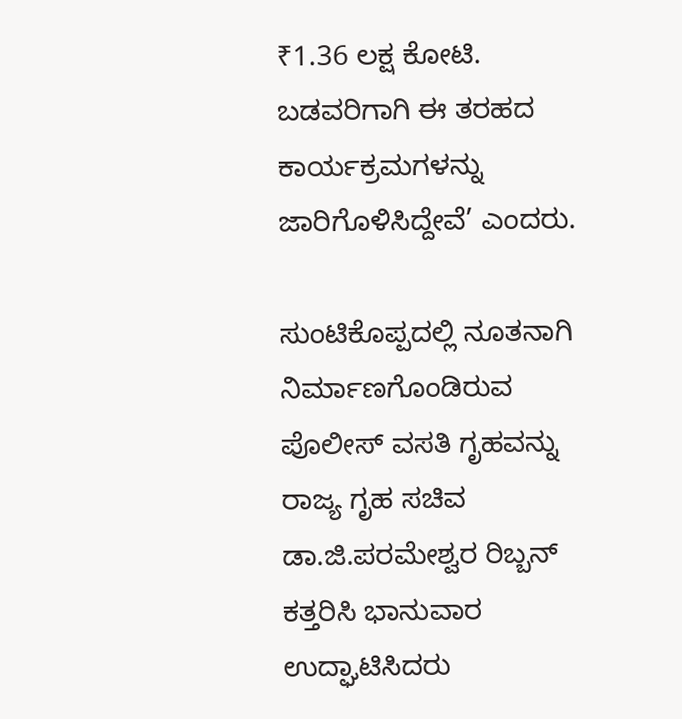₹1.36 ಲಕ್ಷ ಕೋಟಿ. ಬಡವರಿಗಾಗಿ ಈ ತರಹದ ಕಾರ್ಯಕ್ರಮಗಳನ್ನು ಜಾರಿಗೊಳಿಸಿದ್ದೇವೆ’ ಎಂದರು.

ಸುಂಟಿಕೊಪ್ಪದಲ್ಲಿ ನೂತನಾಗಿ ನಿರ್ಮಾಣಗೊಂಡಿರುವ ಪೊಲೀಸ್ ವಸತಿ ಗೃಹವನ್ನು ರಾಜ್ಯ ಗೃಹ ಸಚಿವ ಡಾ‌‌.ಜಿ.ಪರಮೇಶ್ವರ ರಿಬ್ಬನ್ ಕತ್ತರಿಸಿ ಭಾನುವಾರ ಉದ್ಘಾಟಿಸಿದರು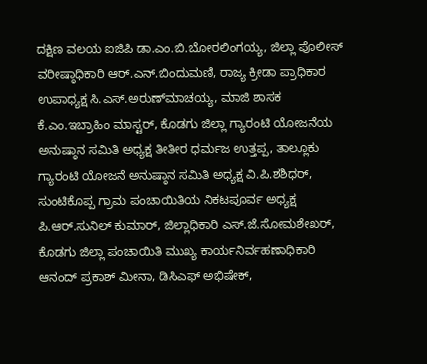ದಕ್ಷಿಣ ವಲಯ ಐಜಿಪಿ ಡಾ.ಎಂ.ಬಿ.ಬೋರಲಿಂಗಯ್ಯ, ಜಿಲ್ಲಾ ಪೊಲೀಸ್ ವರೀಷ್ಠಾಧಿಕಾರಿ ಆರ್.ಎನ್.ಬಿಂದುಮಣಿ, ರಾಜ್ಯ ಕ್ರೀಡಾ ಪ್ರಾಧಿಕಾರ ಉಪಾಧ್ಯಕ್ಷ ಸಿ.ಎಸ್.ಅರುಣ್‌ಮಾಚಯ್ಯ, ಮಾಜಿ ಶಾಸಕ ಕೆ.ಎಂ.ಇಬ್ರಾಹಿಂ ಮಾಸ್ಟರ್, ಕೊಡಗು ಜಿಲ್ಲಾ ಗ್ಯಾರಂಟಿ ಯೋಜನೆಯ ಅನುಷ್ಠಾನ ಸಮಿತಿ ಅಧ್ಯಕ್ಷ ತೀತೀರ ಧರ್ಮಜ ಉತ್ತಪ್ಪ, ತಾಲ್ಲೂಕು ಗ್ಯಾರಂಟಿ ಯೋಜನೆ ಅನುಷ್ಠಾನ ಸಮಿತಿ ಅಧ್ಯಕ್ಷ ವಿ.ಪಿ.ಶಶಿಧರ್, ಸುಂಟಿಕೊಪ್ಪ ಗ್ರಾಮ ಪಂಚಾಯಿತಿಯ ನಿಕಟಪೂರ್ವ ಅಧ್ಯಕ್ಷ ಪಿ.ಆರ್.ಸುನಿಲ್ ಕುಮಾರ್, ಜಿಲ್ಲಾಧಿಕಾರಿ ಎಸ್.ಜೆ.ಸೋಮಶೇಖರ್, ಕೊಡಗು ಜಿಲ್ಲಾ ಪಂಚಾಯಿತಿ ಮುಖ್ಯ ಕಾರ್ಯನಿರ್ವಹಣಾಧಿಕಾರಿ ಆನಂದ್ ಪ್ರಕಾಶ್ ಮೀನಾ, ಡಿಸಿಎಫ್ ಅಭಿಷೇಕ್,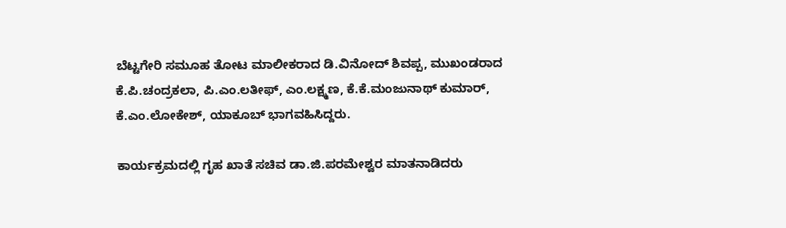ಬೆಟ್ಟಗೇರಿ ಸಮೂಹ ತೋಟ ಮಾಲೀಕರಾದ ಡಿ.ವಿನೋದ್ ಶಿವಪ್ಪ, ಮುಖಂಡರಾದ ಕೆ.ಪಿ.ಚಂದ್ರಕಲಾ, ಪಿ.ಎಂ.ಲತೀಫ್, ಎಂ.ಲಕ್ಷ್ಮಣ, ಕೆ.ಕೆ.ಮಂಜುನಾಥ್ ಕುಮಾರ್, ಕೆ.ಎಂ.ಲೋಕೇಶ್, ಯಾಕೂಬ್ ಭಾಗವಹಿಸಿದ್ದರು.

ಕಾರ್ಯಕ್ರಮದಲ್ಲಿ ಗೃಹ ಖಾತೆ ಸಚಿವ ಡಾ.ಜಿ.ಪರಮೇಶ್ವರ ಮಾತನಾಡಿದರು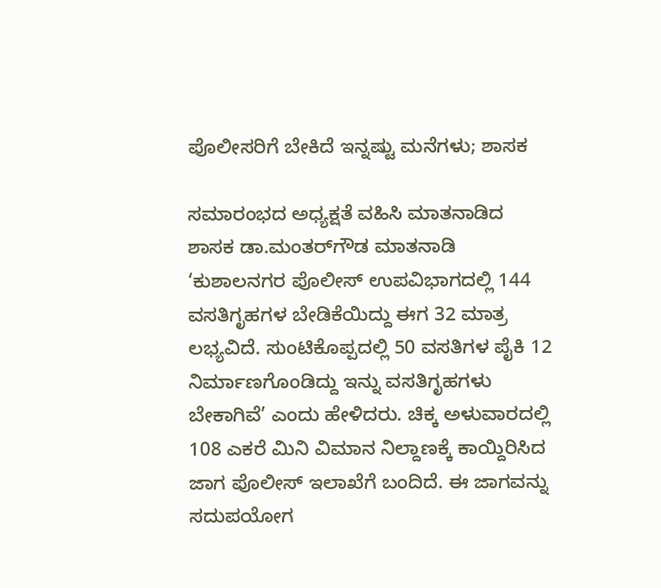ಪೊಲೀಸರಿಗೆ ಬೇಕಿದೆ ಇನ್ನಷ್ಟು ಮನೆಗಳು; ಶಾಸಕ

ಸಮಾರಂಭದ ಅಧ್ಯಕ್ಷತೆ ವಹಿಸಿ ಮಾತನಾಡಿದ ಶಾಸಕ ಡಾ.ಮಂತರ್‌ಗೌಡ ಮಾತನಾಡಿ ‘ಕುಶಾಲನಗರ ಪೊಲೀಸ್ ಉಪವಿಭಾಗದಲ್ಲಿ 144 ವಸತಿಗೃಹಗಳ ಬೇಡಿಕೆಯಿದ್ದು ಈಗ 32 ಮಾತ್ರ ಲಭ್ಯವಿದೆ. ಸುಂಟಿಕೊಪ್ಪದಲ್ಲಿ 50 ವಸತಿಗಳ ಪೈಕಿ 12 ನಿರ್ಮಾಣಗೊಂಡಿದ್ದು ಇನ್ನು ವಸತಿಗೃಹಗಳು ಬೇಕಾಗಿವೆ‌’ ಎಂದು ಹೇಳಿದರು. ಚಿಕ್ಕ ಅಳುವಾರದಲ್ಲಿ 108 ಎಕರೆ ಮಿನಿ ವಿಮಾನ ನಿಲ್ದಾಣಕ್ಕೆ ಕಾಯ್ದಿರಿಸಿದ ಜಾಗ ಪೊಲೀಸ್ ಇಲಾಖೆಗೆ ಬಂದಿದೆ. ಈ ಜಾಗವನ್ನು ಸದುಪಯೋಗ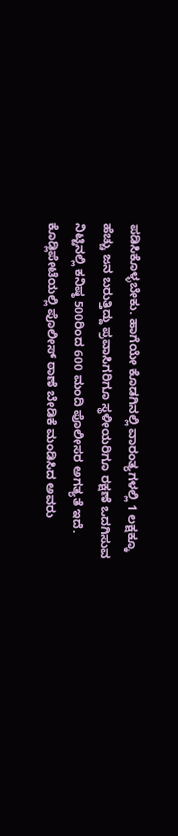ಪಡಿಸಿಕೊಳ್ಳಬೇಕು. ಹಾಗೆಯೇ ಕೊಡಗಿನಲ್ಲಿ ವಾರಂತ್ಯಗಳಲ್ಲಿ 1 ಲಕ್ಷಕ್ಕೂ ಹೆಚ್ಚು ಜನ ಬರುತ್ತಿದ್ದು ಪ್ರವಾಸಿಗರಿಗೂ ಸ್ಥಳೀಯರಿಗೂ ರಕ್ಷಣೆ ಒದಗಿಸುವ ನಿಟ್ಟಿನಲ್ಲಿ ಕನಿಷ್ಠ 500ರಿಂದ 600 ಮಂದಿ ಪೊಲೀಸರ ಅಗತ್ಯತೆ ಇದೆ. ಕೊಡ್ಲಿಪೇಟೆಯಲ್ಲಿ ಪೊಲೀಸ್ ಠಾಣೆ ಬೇಡಿಕೆ ಮಂಡಿಸಿದ ಅವರು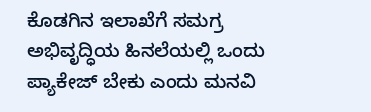ಕೊಡಗಿನ ಇಲಾಖೆಗೆ ಸಮಗ್ರ ಅಭಿವೃದ್ಧಿಯ ಹಿನಲೆಯಲ್ಲಿ ಒಂದು ಪ್ಯಾಕೇಜ್ ಬೇಕು ಎಂದು ಮನವಿ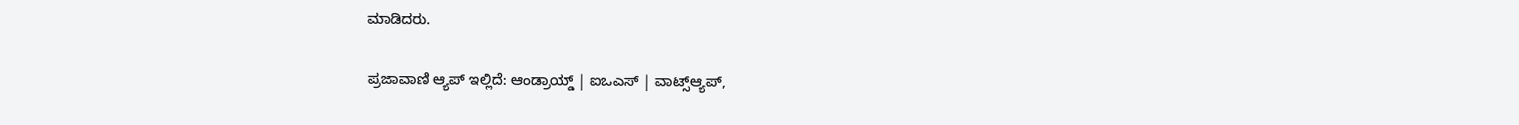ಮಾಡಿದರು.

ಪ್ರಜಾವಾಣಿ ಆ್ಯಪ್ ಇಲ್ಲಿದೆ: ಆಂಡ್ರಾಯ್ಡ್ | ಐಒಎಸ್ | ವಾಟ್ಸ್ಆ್ಯಪ್,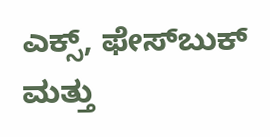ಎಕ್ಸ್, ಫೇಸ್‌ಬುಕ್ ಮತ್ತು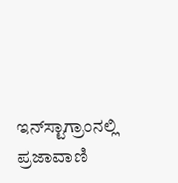ಇನ್‌ಸ್ಟಾಗ್ರಾಂನಲ್ಲಿ ಪ್ರಜಾವಾಣಿ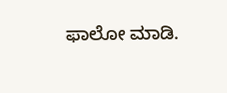ಫಾಲೋ ಮಾಡಿ.